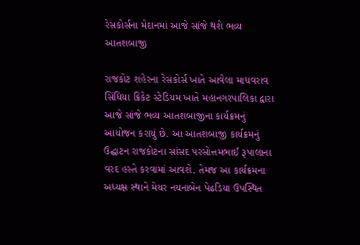રેસકોર્સના મેદાનમાં આજે સાંજે થશે ભવ્ય આતશબાજી

રાજકોટ શહેરના રેસકોર્સ ખાતે આવેલા માધવરાવ સિંધિયા ક્રિકેટ સ્ટેડિયમ ખાતે મહાનગરપાલિકા દ્વારા આજે સાંજે ભવ્ય આતશબાજીના કાર્યક્રમનું આયોજન કરાયું છે. આ આતશબાજી કાર્યક્રમનું ઉદ્ઘાટન રાજકોટના સાંસદ પરસોત્તમભાઈ રૂપાલાના વરદ હસ્તે કરવામાં આવશે. તેમજ આ કાર્યક્રમના અધ્યક્ષ સ્થાને મેયર નયનાબેન પેઢડિયા ઉપસ્થિત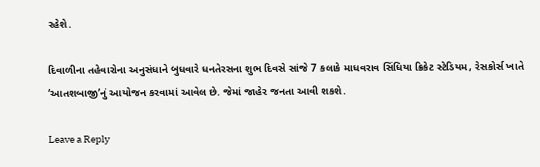રહેશે.

દિવાળીના તહેવારોના અનુસંધાને બુધવારે ધનતેરસના શુભ દિવસે સાંજે 7 કલાકે માધવરાવ સિંધિયા ક્રિકેટ સ્ટેડિયમ, રેસકોર્સ ખાતે ‘આતશબાજી’નું આયોજન કરવામાં આવેલ છે. જેમાં જાહેર જનતા આવી શકશે.

Leave a Reply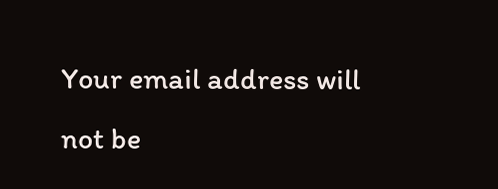Your email address will not be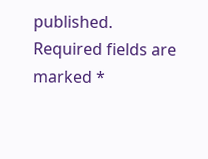published. Required fields are marked *